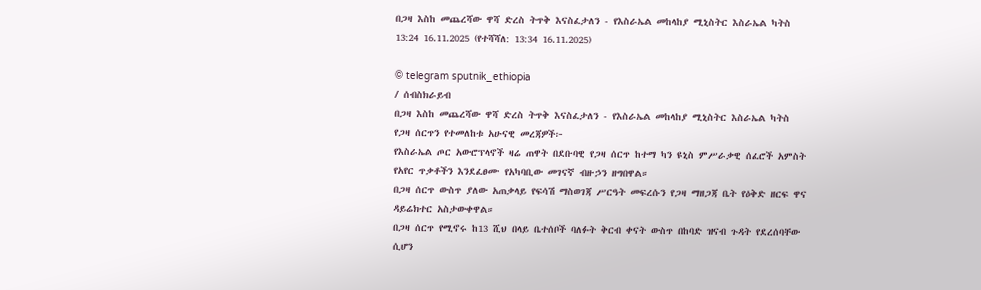በጋዛ እስከ መጨረሻው ዋሻ ድረስ ትጥቅ እናስፈታለን - የእስራኤል መከላከያ ሚኒስትር እስራኤል ካትስ
13:24 16.11.2025 (የተሻሻለ: 13:34 16.11.2025)

© telegram sputnik_ethiopia
/ ሰብስክራይብ
በጋዛ እስከ መጨረሻው ዋሻ ድረስ ትጥቅ እናስፈታለን - የእስራኤል መከላከያ ሚኒስትር እስራኤል ካትስ
የጋዛ ሰርጥን የተመለከቱ አሁናዊ መረጃዎች፦
የእስራኤል ጦር አውሮፕላኖች ዛሬ ጠዋት በደቡባዊ የጋዛ ሰርጥ ከተማ ካን ዩኒስ ምሥራቃዊ ሰፈሮች አምስት የአየር ጥቃቶችን እንደፈፀሙ የአካባቢው መገናኛ ብዙኃን ዘግበዋል።
በጋዛ ሰርጥ ውስጥ ያለው አጠቃላይ የፍሳሽ ማስወገጃ ሥርዓት መፍረሱን የጋዛ ማዘጋጃ ቤት የዕቅድ ዘርፍ ዋና ዳይሬክተር አስታውቀዋል።
በጋዛ ሰርጥ የሚኖሩ ከ13 ሺህ በላይ ቤተሰቦች ባለፉት ቅርብ ቀናት ውስጥ በከባድ ዝናብ ጉዳት የደረሰባቸው ሲሆን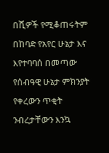በሺዎች የሚቆጠሩትም በከባድ የአየር ሁኔታ እና እየተባባሰ በመጣው የሰብዓዊ ሁኔታ ምክንያት የቀረውን ጥቂት ንብረታቸውን እንኳ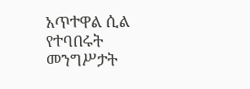አጥተዋል ሲል የተባበሩት መንግሥታት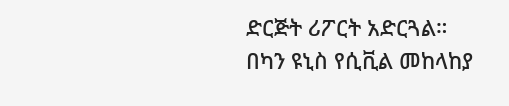ድርጅት ሪፖርት አድርጓል።
በካን ዩኒስ የሲቪል መከላከያ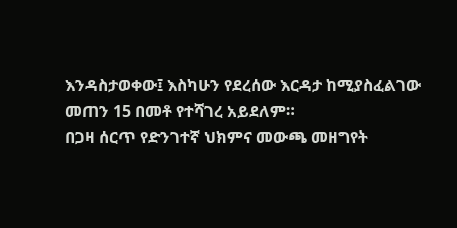እንዳስታወቀው፤ እስካሁን የደረሰው እርዳታ ከሚያስፈልገው መጠን 15 በመቶ የተሻገረ አይደለም።
በጋዛ ሰርጥ የድንገተኛ ህክምና መውጫ መዘግየት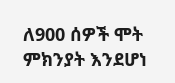ለ900 ሰዎች ሞት ምክንያት እንደሆነ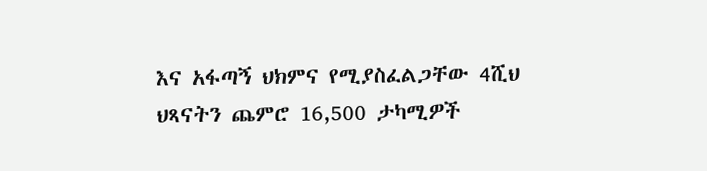እና አፋጣኝ ህክምና የሚያስፈልጋቸው 4ሺህ ህጻናትን ጨምሮ 16,500 ታካሚዎች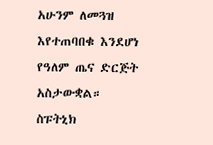አሁንም ለመጓዝ እየተጠባበቁ እንደሆነ የዓለም ጤና ድርጅት አስታውቋል።
ስፑትኒክ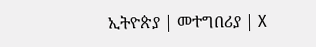ኢትዮጵያ | መተግበሪያ | X